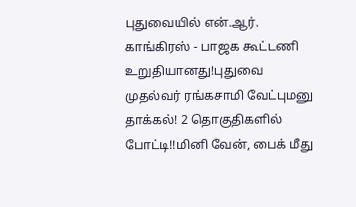புதுவையில் என்.ஆர். காங்கிரஸ் - பாஜக கூட்டணி உறுதியானது!புதுவை முதல்வர் ரங்கசாமி வேட்புமனு தாக்கல்! 2 தொகுதிகளில் போட்டி!!மினி வேன், பைக் மீது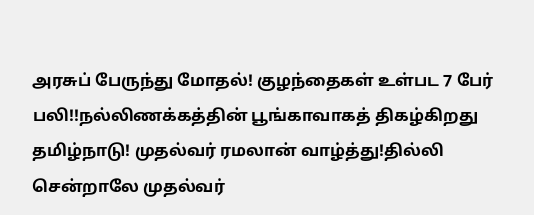அரசுப் பேருந்து மோதல்! குழந்தைகள் உள்பட 7 பேர் பலி!!நல்லிணக்கத்தின் பூங்காவாகத் திகழ்கிறது தமிழ்நாடு! முதல்வர் ரமலான் வாழ்த்து!தில்லி சென்றாலே முதல்வர்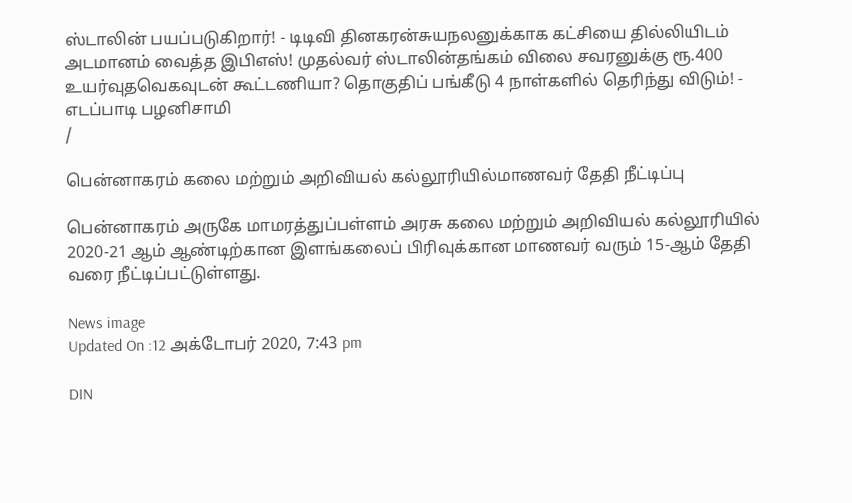ஸ்டாலின் பயப்படுகிறார்! - டிடிவி தினகரன்சுயநலனுக்காக கட்சியை தில்லியிடம் அடமானம் வைத்த இபிஎஸ்! முதல்வர் ஸ்டாலின்தங்கம் விலை சவரனுக்கு ரூ.400 உயர்வுதவெகவுடன் கூட்டணியா? தொகுதிப் பங்கீடு 4 நாள்களில் தெரிந்து விடும்! - எடப்பாடி பழனிசாமி
/

பென்னாகரம் கலை மற்றும் அறிவியல் கல்லூரியில்மாணவர் தேதி நீட்டிப்பு

பென்னாகரம் அருகே மாமரத்துப்பள்ளம் அரசு கலை மற்றும் அறிவியல் கல்லூரியில் 2020-21 ஆம் ஆண்டிற்கான இளங்கலைப் பிரிவுக்கான மாணவர் வரும் 15-ஆம் தேதி வரை நீட்டிப்பட்டுள்ளது.

News image
Updated On :12 அக்டோபர் 2020, 7:43 pm

DIN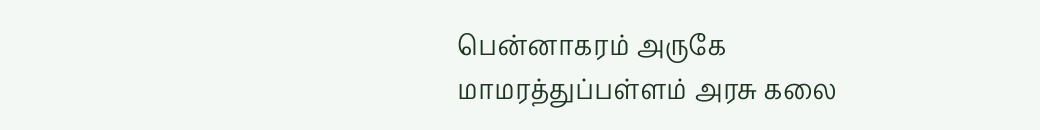பென்னாகரம் அருகே மாமரத்துப்பள்ளம் அரசு கலை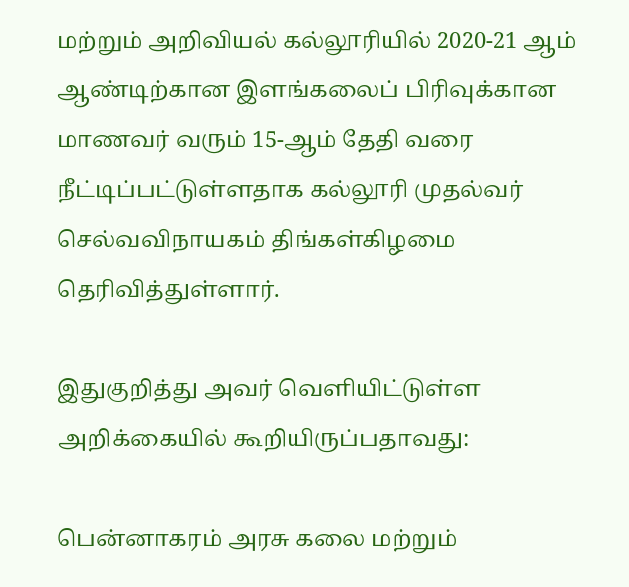மற்றும் அறிவியல் கல்லூரியில் 2020-21 ஆம் ஆண்டிற்கான இளங்கலைப் பிரிவுக்கான மாணவர் வரும் 15-ஆம் தேதி வரை நீட்டிப்பட்டுள்ளதாக கல்லூரி முதல்வர் செல்வவிநாயகம் திங்கள்கிழமை தெரிவித்துள்ளார்.

இதுகுறித்து அவர் வெளியிட்டுள்ள அறிக்கையில் கூறியிருப்பதாவது:

பென்னாகரம் அரசு கலை மற்றும்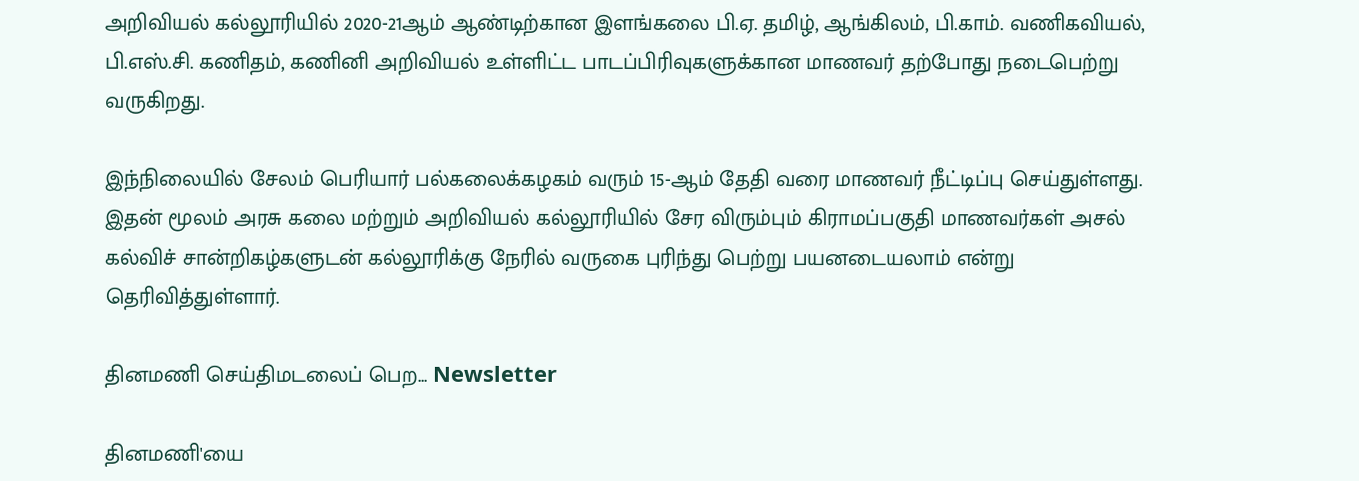அறிவியல் கல்லூரியில் 2020-21ஆம் ஆண்டிற்கான இளங்கலை பி.ஏ. தமிழ், ஆங்கிலம், பி.காம். வணிகவியல், பி.எஸ்.சி. கணிதம், கணினி அறிவியல் உள்ளிட்ட பாடப்பிரிவுகளுக்கான மாணவர் தற்போது நடைபெற்று வருகிறது.

இந்நிலையில் சேலம் பெரியார் பல்கலைக்கழகம் வரும் 15-ஆம் தேதி வரை மாணவர் நீட்டிப்பு செய்துள்ளது. இதன் மூலம் அரசு கலை மற்றும் அறிவியல் கல்லூரியில் சேர விரும்பும் கிராமப்பகுதி மாணவர்கள் அசல் கல்விச் சான்றிகழ்களுடன் கல்லூரிக்கு நேரில் வருகை புரிந்து பெற்று பயனடையலாம் என்று தெரிவித்துள்ளார்.

தினமணி செய்திமடலைப் பெற... Newsletter

தினமணி'யை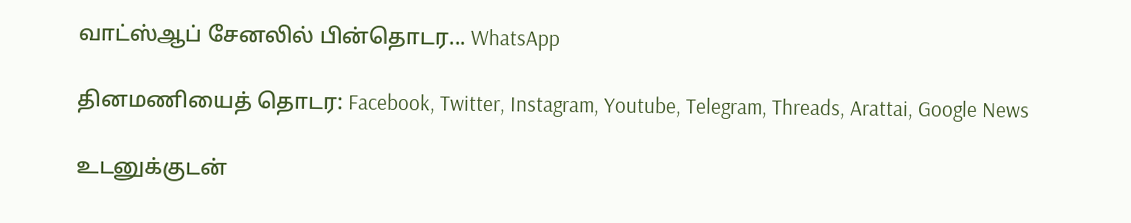வாட்ஸ்ஆப் சேனலில் பின்தொடர... WhatsApp

தினமணியைத் தொடர: Facebook, Twitter, Instagram, Youtube, Telegram, Threads, Arattai, Google News

உடனுக்குடன்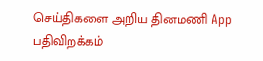செய்திகளை அறிய தினமணி App பதிவிறக்கம்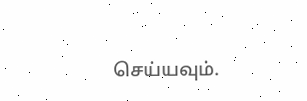செய்யவும்.